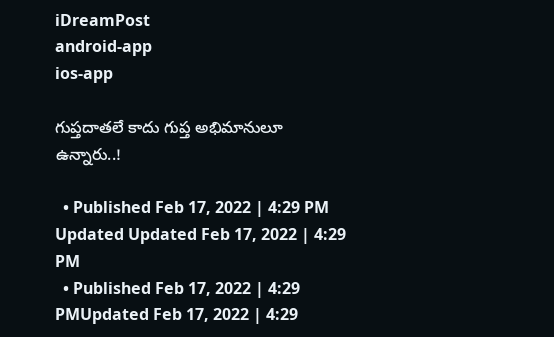iDreamPost
android-app
ios-app

గుప్తదాతలే కాదు గుప్త అభిమానులూ ఉన్నారు..!

  • Published Feb 17, 2022 | 4:29 PM Updated Updated Feb 17, 2022 | 4:29 PM
  • Published Feb 17, 2022 | 4:29 PMUpdated Feb 17, 2022 | 4:29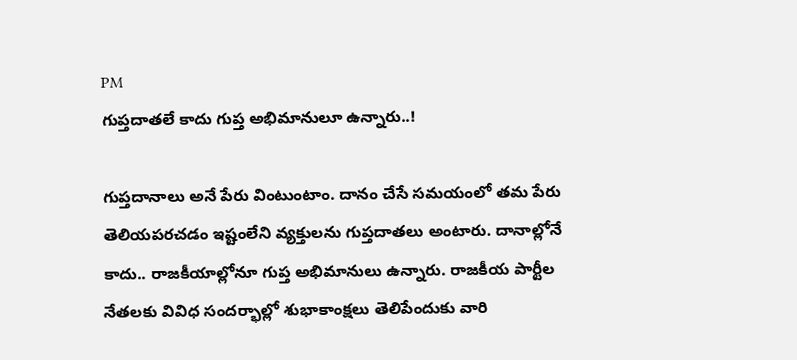PM
గుప్తదాతలే కాదు గుప్త అభిమానులూ ఉన్నారు..!

గుప్తదానాలు అనే పేరు వింటుంటాం. దానం చేసే సమయంలో తమ పేరు తెలియపరచడం ఇష్టంలేని వ్యక్తులను గుప్తదాతలు అంటారు. దానాల్లోనే కాదు.. రాజకీయాల్లోనూ గుప్త అభిమానులు ఉన్నారు. రాజకీయ పార్టీల నేతలకు వివిధ సందర్భాల్లో శుభాకాంక్షలు తెలిపేందుకు వారి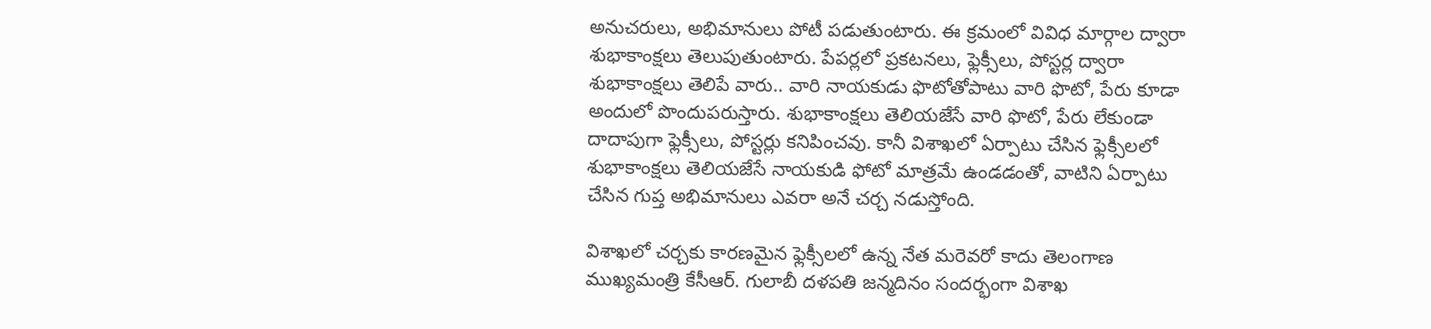అనుచరులు, అభిమానులు పోటీ పడుతుంటారు. ఈ క్రమంలో వివిధ మార్గాల ద్వారా శుభాకాంక్షలు తెలుపుతుంటారు. పేపర్లలో ప్రకటనలు, ఫ్లెక్సీలు, పోస్టర్ల ద్వారా శుభాకాంక్షలు తెలిపే వారు.. వారి నాయకుడు ఫొటోతోపాటు వారి ఫొటో, పేరు కూడా అందులో పొందుపరుస్తారు. శుభాకాంక్షలు తెలియజేసే వారి ఫొటో, పేరు లేకుండా దాదాపుగా ఫ్లెక్సీలు, పోస్టర్లు కనిపించవు. కానీ విశాఖలో ఏర్పాటు చేసిన ఫ్లెక్సీలలో శుభాకాంక్షలు తెలియజేసే నాయకుడి ఫోటో మాత్రమే ఉండడంతో, వాటిని ఏర్పాటు చేసిన గుప్త అభిమానులు ఎవరా అనే చర్చ నడుస్తోంది.

విశాఖలో చర్చకు కారణమైన ఫ్లెక్సీలలో ఉన్న నేత మరెవరో కాదు తెలంగాణ ముఖ్యమంత్రి కేసీఆర్‌. గులాబీ దళపతి జన్మదినం సందర్భంగా విశాఖ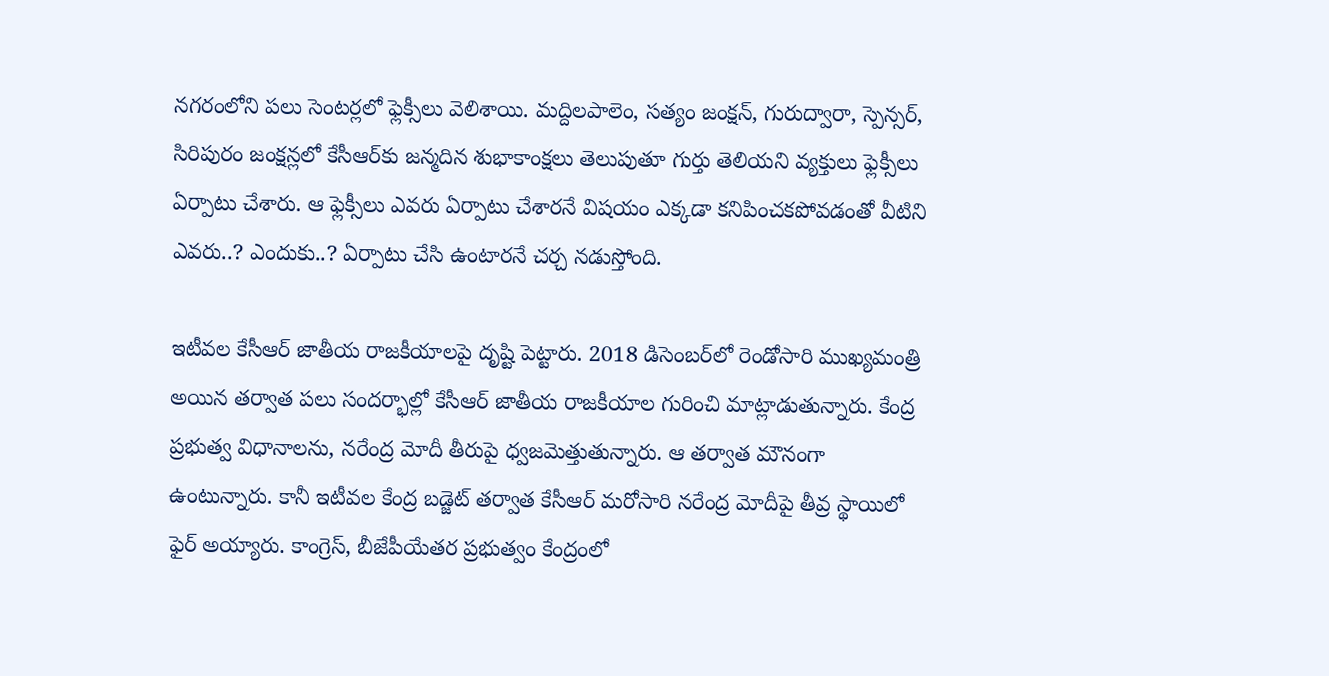నగరంలోని పలు సెంటర్లలో ఫ్లెక్సీలు వెలిశాయి. మద్దిలపాలెం, సత్యం జంక్షన్, గురుద్వారా, స్పెన్సర్, సిరిపురం జంక్షన్లలో కేసీఆర్‌కు జన్మదిన శుభాకాంక్షలు తెలుపుతూ గుర్తు తెలియని వ్యక్తులు ఫ్లెక్సీలు ఏర్పాటు చేశారు. ఆ ఫ్లెక్సీలు ఎవరు ఏర్పాటు చేశారనే విషయం ఎక్కడా కనిపించకపోవడంతో వీటిని ఎవరు..? ఎందుకు..? ఏర్పాటు చేసి ఉంటారనే చర్చ నడుస్తోంది.

ఇటీవల కేసీఆర్‌ జాతీయ రాజకీయాలపై దృష్టి పెట్టారు. 2018 డిసెంబర్‌లో రెండోసారి ముఖ్యమంత్రి అయిన తర్వాత పలు సందర్భాల్లో కేసీఆర్‌ జాతీయ రాజకీయాల గురించి మాట్లాడుతున్నారు. కేంద్ర ప్రభుత్వ విధానాలను, నరేంద్ర మోదీ తీరుపై ధ్వజమెత్తుతున్నారు. ఆ తర్వాత మౌనంగా ఉంటున్నారు. కానీ ఇటీవల కేంద్ర బడ్జెట్‌ తర్వాత కేసీఆర్‌ మరోసారి నరేంద్ర మోదీపై తీవ్ర స్థాయిలో ఫైర్‌ అయ్యారు. కాంగ్రెస్, బీజేపీయేతర ప్రభుత్వం కేంద్రంలో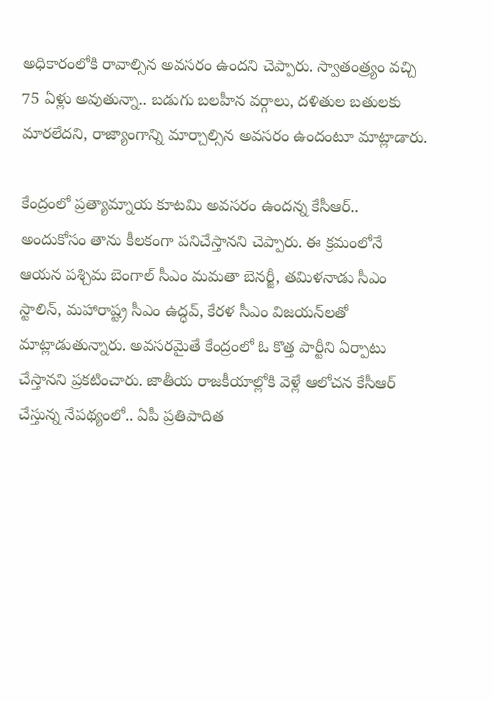అధికారంలోకి రావాల్సిన అవసరం ఉందని చెప్పారు. స్వాతంత్ర్యం వచ్చి 75 ఏళ్లు అవుతున్నా.. బడుగు బలహీన వర్గాలు, దళితుల బతులకు మారలేదని, రాజ్యాంగాన్ని మార్చాల్సిన అవసరం ఉందంటూ మాట్లాడారు.

కేంద్రంలో ప్రత్యామ్నాయ కూటమి అవసరం ఉందన్న కేసీఆర్‌.. అందుకోసం తాను కీలకంగా పనిచేస్తానని చెప్పారు. ఈ క్రమంలోనే ఆయన పశ్చిమ బెంగాల్‌ సీఎం మమతా బెనర్జీ, తమిళనాడు సీఎం స్టాలిన్, మహారాష్ట్ర సీఎం ఉద్ధవ్, కేరళ సీఎం విజయన్‌లతో మాట్లాడుతున్నారు. అవసరమైతే కేంద్రంలో ఓ కొత్త పార్టీని ఏర్పాటు చేస్తానని ప్రకటించారు. జాతీయ రాజకీయాల్లోకి వెళ్లే ఆలోచన కేసీఆర్‌ చేస్తున్న నేపథ్యంలో.. ఏపీ ప్రతిపాదిత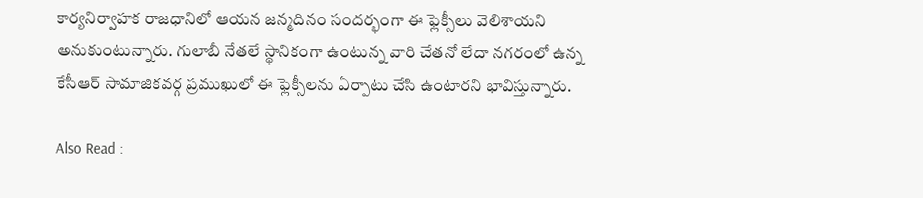కార్యనిర్వాహక రాజధానిలో ఆయన జన్మదినం సందర్భంగా ఈ ఫ్లెక్సీలు వెలిశాయని అనుకుంటున్నారు. గులాబీ నేతలే స్థానికంగా ఉంటున్న వారి చేతనో లేదా నగరంలో ఉన్న కేసీఆర్‌ సామాజికవర్గ ప్రముఖులో ఈ ఫ్లెక్సీలను ఏర్పాటు చేసి ఉంటారని భావిస్తున్నారు.

Also Read :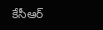కేసీఆర్‌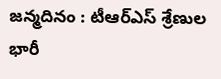జన్మదినం : టీఆర్‌ఎస్‌ శ్రేణుల భారీ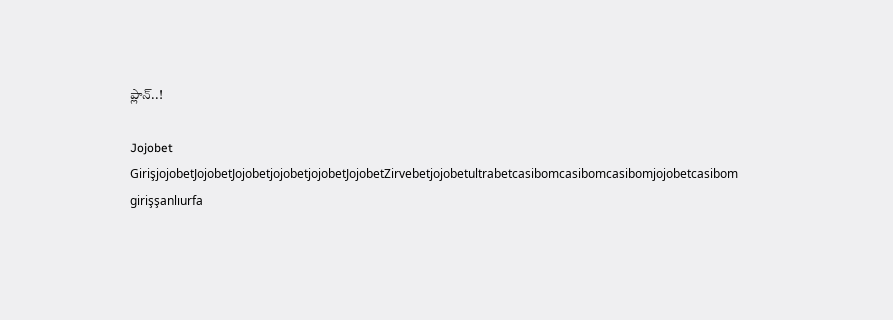ప్లాన్‌..!

Jojobet GirişjojobetJojobetJojobetjojobetjojobetJojobetZirvebetjojobetultrabetcasibomcasibomcasibomjojobetcasibom girişşanlıurfa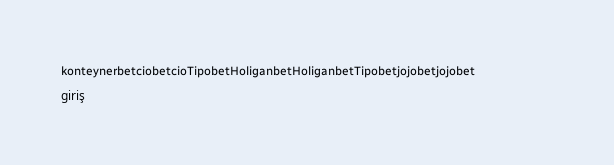konteynerbetciobetcioTipobetHoliganbetHoliganbetTipobetjojobetjojobet giriş